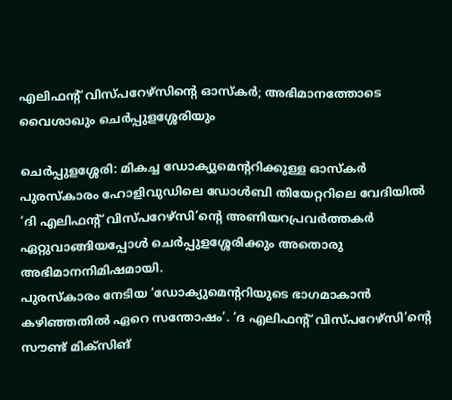എലിഫന്റ് വിസ്പറേഴ്സിന്റെ ഓസ്കർ; അഭിമാനത്തോടെ വൈശാഖും ചെർപ്പുളശ്ശേരിയും

ചെർപ്പുളശ്ശേരി: മികച്ച ഡോക്യുമെന്ററിക്കുള്ള ഓസ്കർ പുരസ്കാരം ഹോളിവുഡിലെ ഡോൾബി തിയേറ്ററിലെ വേദിയിൽ ‘ദി എലിഫന്റ് വിസ്പറേഴ്സി’ന്റെ അണിയറപ്രവർത്തകർ ഏറ്റുവാങ്ങിയപ്പോൾ ചെർപ്പുളശ്ശേരിക്കും അതൊരു അഭിമാനനിമിഷമായി.
പുരസ്കാരം നേടിയ ‘ഡോക്യുമെന്ററിയുടെ ഭാഗമാകാൻ കഴിഞ്ഞതിൽ ഏറെ സന്തോഷം’. ‘ദ എലിഫന്റ് വിസ്പറേഴ്സി’ന്റെ സൗണ്ട് മിക്സിങ്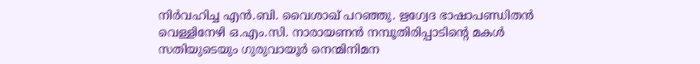നിർവഹിച്ച എൻ.ബി. വൈശാഖ് പറഞ്ഞു. ഋഗ്വേദ ഭാഷാപണ്ഡിതൻ വെള്ളിനേഴി ഒ.എം.സി. നാരായണൻ നമ്പൂതിരിപ്പാടിന്റെ മകൾ സതിയുടെയും ഗുരുവായൂർ നെന്മിനിമന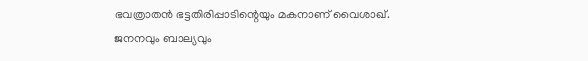ഭവത്രാതൻ ഭട്ടതിരിപ്പാടിന്റെയും മകനാണ് വൈശാഖ്.
ജനനവും ബാല്യവും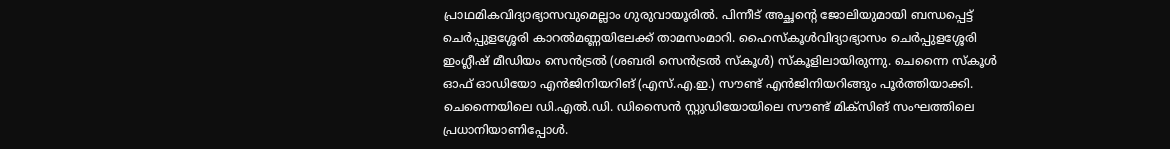പ്രാഥമികവിദ്യാഭ്യാസവുമെല്ലാം ഗുരുവായൂരിൽ. പിന്നീട് അച്ഛന്റെ ജോലിയുമായി ബന്ധപ്പെട്ട് ചെർപ്പുളശ്ശേരി കാറൽമണ്ണയിലേക്ക് താമസംമാറി. ഹൈസ്കൂൾവിദ്യാഭ്യാസം ചെർപ്പുളശ്ശേരി ഇംഗ്ലീഷ് മീഡിയം സെൻട്രൽ (ശബരി സെൻട്രൽ സ്കൂൾ) സ്കൂളിലായിരുന്നു. ചെന്നൈ സ്കൂൾ ഓഫ് ഓഡിയോ എൻജിനിയറിങ് (എസ്.എ.ഇ.) സൗണ്ട് എൻജിനിയറിങ്ങും പൂർത്തിയാക്കി. ചെന്നൈയിലെ ഡി.എൽ.ഡി. ഡിസൈൻ സ്റ്റുഡിയോയിലെ സൗണ്ട് മിക്സിങ് സംഘത്തിലെ പ്രധാനിയാണിപ്പോൾ.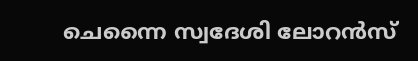ചെന്നൈ സ്വദേശി ലോറൻസ്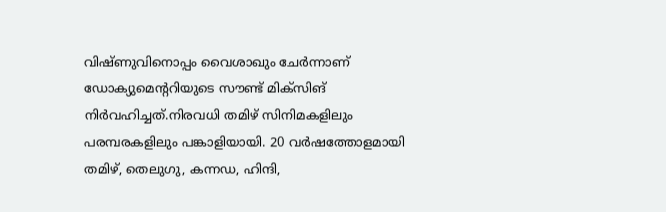വിഷ്ണുവിനൊപ്പം വൈശാഖും ചേർന്നാണ് ഡോക്യുമെന്ററിയുടെ സൗണ്ട് മിക്സിങ് നിർവഹിച്ചത്.നിരവധി തമിഴ് സിനിമകളിലും പരമ്പരകളിലും പങ്കാളിയായി. 20 വർഷത്തോളമായി തമിഴ്, തെലുഗു, കന്നഡ, ഹിന്ദി,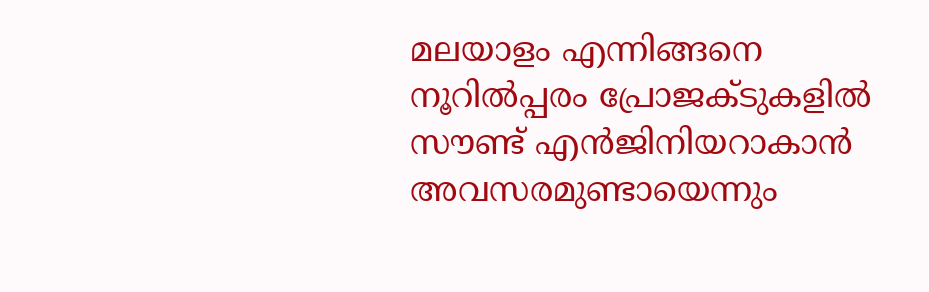മലയാളം എന്നിങ്ങനെ നൂറിൽപ്പരം പ്രോജക്ടുകളിൽ സൗണ്ട് എൻജിനിയറാകാൻ അവസരമുണ്ടായെന്നും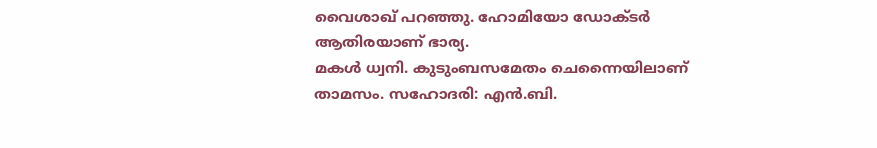വൈശാഖ് പറഞ്ഞു. ഹോമിയോ ഡോക്ടർ ആതിരയാണ് ഭാര്യ.
മകൾ ധ്വനി. കുടുംബസമേതം ചെന്നൈയിലാണ് താമസം. സഹോദരി: എൻ.ബി.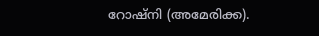റോഷ്നി (അമേരിക്ക).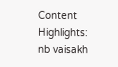Content Highlights: nb vaisakh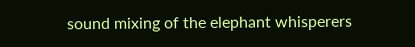sound mixing of the elephant whisperers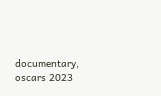documentary, oscars 2023